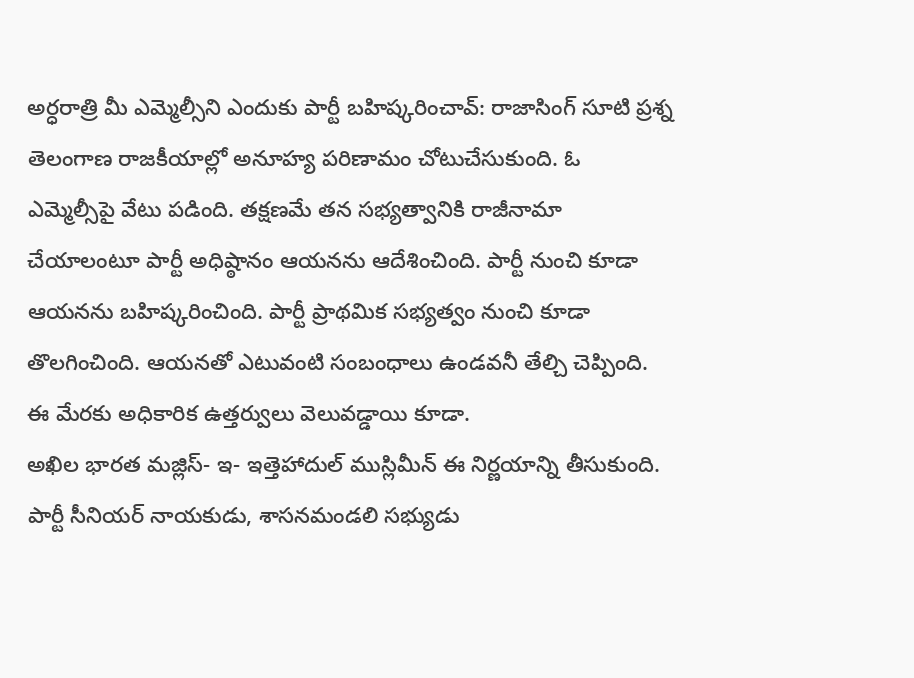అర్ధరాత్రి మీ ఎమ్మెల్సీని ఎందుకు పార్టీ బహిష్కరించావ్: రాజాసింగ్ సూటి ప్రశ్న
తెలంగాణ రాజకీయాల్లో అనూహ్య పరిణామం చోటుచేసుకుంది. ఓ ఎమ్మెల్సీపై వేటు పడింది. తక్షణమే తన సభ్యత్వానికి రాజీనామా చేయాలంటూ పార్టీ అధిష్ఠానం ఆయనను ఆదేశించింది. పార్టీ నుంచి కూడా ఆయనను బహిష్కరించింది. పార్టీ ప్రాథమిక సభ్యత్వం నుంచి కూడా తొలగించింది. ఆయనతో ఎటువంటి సంబంధాలు ఉండవనీ తేల్చి చెప్పింది. ఈ మేరకు అధికారిక ఉత్తర్వులు వెలువడ్డాయి కూడా.
అఖిల భారత మజ్లిస్- ఇ- ఇత్తెహాదుల్ ముస్లిమీన్ ఈ నిర్ణయాన్ని తీసుకుంది. పార్టీ సీనియర్ నాయకుడు, శాసనమండలి సభ్యుడు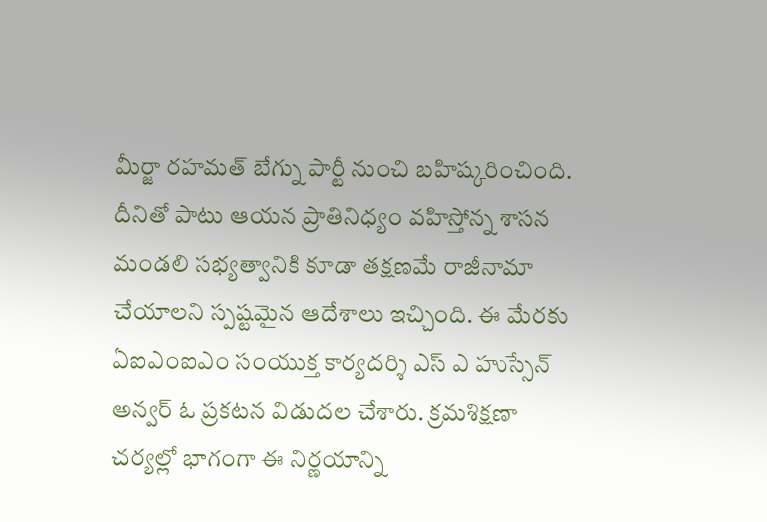మీర్జా రహమత్ బేగ్ను పార్టీ నుంచి బహిష్కరించింది. దీనితో పాటు ఆయన ప్రాతినిధ్యం వహిస్తోన్న శాసన మండలి సభ్యత్వానికి కూడా తక్షణమే రాజీనామా చేయాలని స్పష్టమైన ఆదేశాలు ఇచ్చింది. ఈ మేరకు ఏఐఎంఐఎం సంయుక్త కార్యదర్శి ఎస్ ఎ హుస్సేన్ అన్వర్ ఓ ప్రకటన విడుదల చేశారు. క్రమశిక్షణా చర్యల్లో భాగంగా ఈ నిర్ణయాన్ని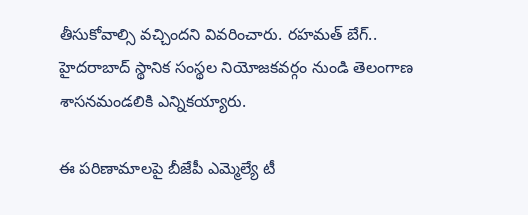తీసుకోవాల్సి వచ్చిందని వివరించారు. రహమత్ బేగ్.. హైదరాబాద్ స్థానిక సంస్థల నియోజకవర్గం నుండి తెలంగాణ శాసనమండలికి ఎన్నికయ్యారు.

ఈ పరిణామాలపై బీజేపీ ఎమ్మెల్యే టీ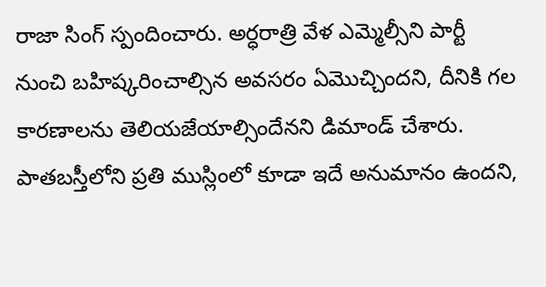రాజా సింగ్ స్పందించారు. అర్ధరాత్రి వేళ ఎమ్మెల్సీని పార్టీ నుంచి బహిష్కరించాల్సిన అవసరం ఏమొచ్చిందని, దీనికి గల కారణాలను తెలియజేయాల్సిందేనని డిమాండ్ చేశారు. పాతబస్తీలోని ప్రతి ముస్లింలో కూడా ఇదే అనుమానం ఉందని,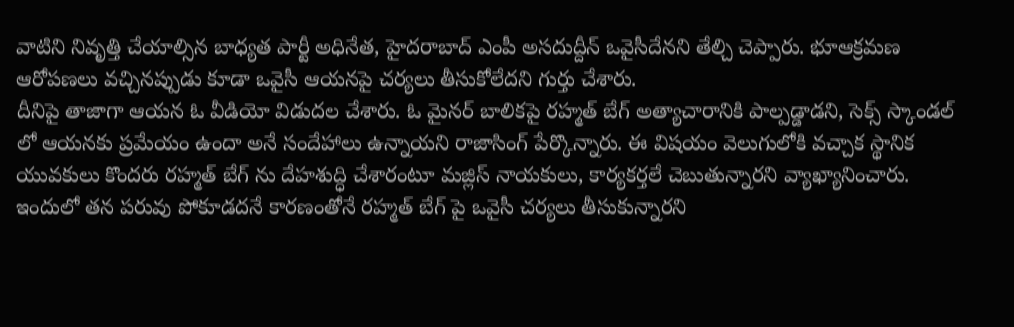వాటిని నివృత్తి చేయాల్సిన బాధ్యత పార్టీ అధినేత, హైదరాబాద్ ఎంపీ అసదుద్దీన్ ఒవైసీదేనని తేల్చి చెప్పారు. భూఆక్రమణ ఆరోపణలు వచ్చినప్పుడు కూడా ఒవైసీ ఆయనపై చర్యలు తీసుకోలేదని గుర్తు చేశారు.
దీనిపై తాజాగా ఆయన ఓ వీడియో విడుదల చేశారు. ఓ మైనర్ బాలికపై రహ్మత్ బేగ్ అత్యాచారానికి పాల్పడ్డాడని, సెక్స్ స్కాండల్ లో ఆయనకు ప్రమేయం ఉందా అనే సందేహాలు ఉన్నాయని రాజాసింగ్ పేర్కొన్నారు. ఈ విషయం వెలుగులోకి వచ్చాక స్థానిక యువకులు కొందరు రహ్మత్ బేగ్ ను దేహశుద్ధి చేశారంటూ మజ్లిస్ నాయకులు, కార్యకర్తలే చెబుతున్నారని వ్యాఖ్యానించారు.
ఇందులో తన పరువు పోకూడదనే కారణంతోనే రహ్మత్ బేగ్ పై ఒవైసీ చర్యలు తీసుకున్నారని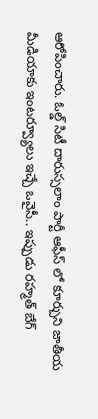ఆరోపించారు. ఓల్డ్ సిటీ దారుస్సలాం పార్టీ ఆఫీస్ లో కూర్చుని జాతీయ మీడియాకు ఇంటర్వ్యూలు ఇచ్చే ఒవైసీ.. ఇప్పుడు రహ్మత్ బేగ్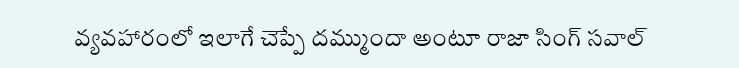వ్యవహారంలో ఇలాగే చెప్పే దమ్ముందా అంటూ రాజా సింగ్ సవాల్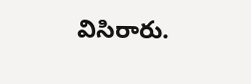విసిరారు.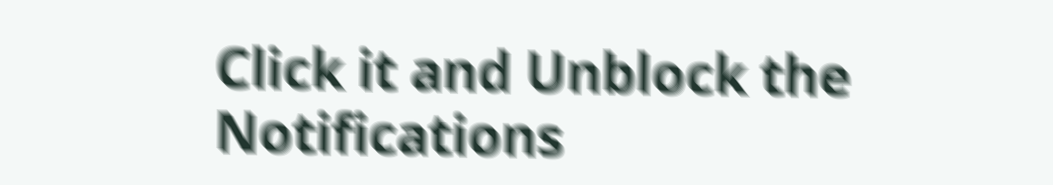Click it and Unblock the Notifications